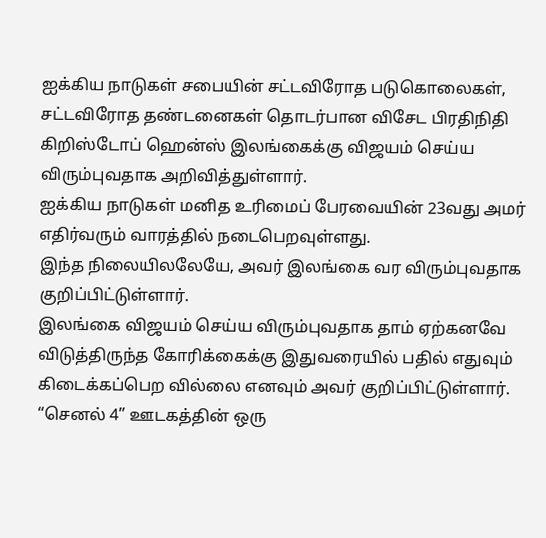ஐக்கிய நாடுகள் சபையின் சட்டவிரோத படுகொலைகள், சட்டவிரோத தண்டனைகள் தொடர்பான விசேட பிரதிநிதி கிறிஸ்டோப் ஹென்ஸ் இலங்கைக்கு விஜயம் செய்ய விரும்புவதாக அறிவித்துள்ளார்.
ஐக்கிய நாடுகள் மனித உரிமைப் பேரவையின் 23வது அமர் எதிர்வரும் வாரத்தில் நடைபெறவுள்ளது.
இந்த நிலையிலலேயே, அவர் இலங்கை வர விரும்புவதாக குறிப்பிட்டுள்ளார்.
இலங்கை விஜயம் செய்ய விரும்புவதாக தாம் ஏற்கனவே விடுத்திருந்த கோரிக்கைக்கு இதுவரையில் பதில் எதுவும் கிடைக்கப்பெற வில்லை எனவும் அவர் குறிப்பிட்டுள்ளார்.
“செனல் 4” ஊடகத்தின் ஒரு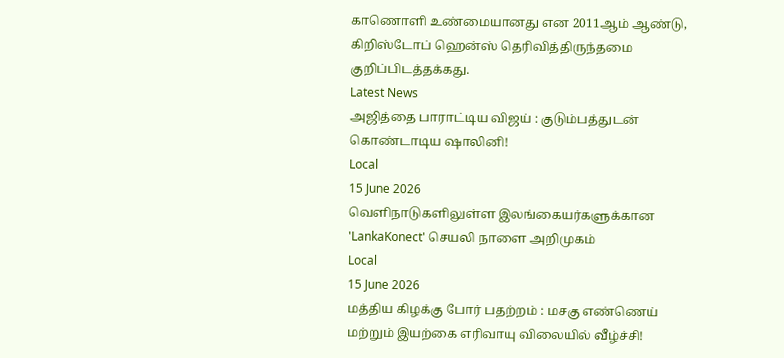காணொளி உண்மையானது என 2011ஆம் ஆண்டு, கிறிஸ்டோப் ஹென்ஸ் தெரிவித்திருந்தமை குறிப்பிடத்தக்கது.
Latest News
அஜித்தை பாராட்டிய விஜய் : குடும்பத்துடன் கொண்டாடிய ஷாலினி!
Local
15 June 2026
வெளிநாடுகளிலுள்ள இலங்கையர்களுக்கான 'LankaKonect' செயலி நாளை அறிமுகம்
Local
15 June 2026
மத்திய கிழக்கு போர் பதற்றம் : மசகு எண்ணெய் மற்றும் இயற்கை எரிவாயு விலையில் வீழ்ச்சி!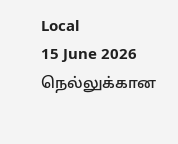Local
15 June 2026
நெல்லுக்கான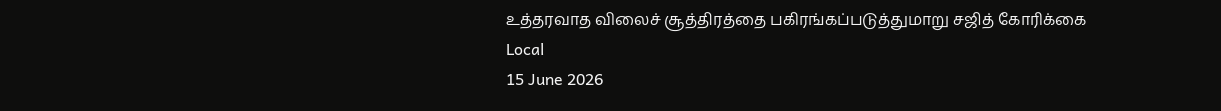உத்தரவாத விலைச் சூத்திரத்தை பகிரங்கப்படுத்துமாறு சஜித் கோரிக்கை
Local
15 June 2026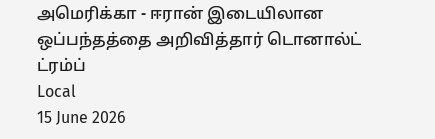அமெரிக்கா - ஈரான் இடையிலான ஒப்பந்தத்தை அறிவித்தார் டொனால்ட் ட்ரம்ப்
Local
15 June 2026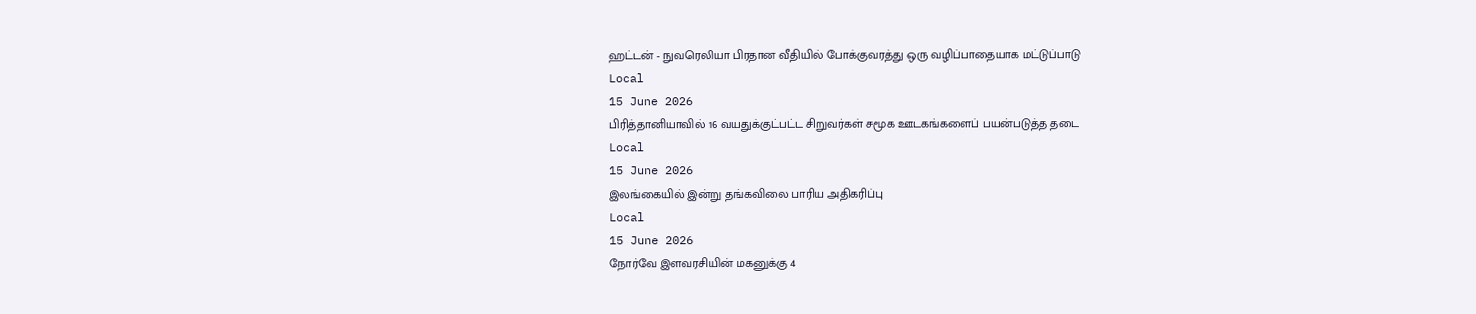ஹட்டன் - நுவரெலியா பிரதான வீதியில் போக்குவரத்து ஒரு வழிப்பாதையாக மட்டுப்பாடு
Local
15 June 2026
பிரித்தானியாவில் 16 வயதுக்குட்பட்ட சிறுவர்கள் சமூக ஊடகங்களைப் பயன்படுத்த தடை
Local
15 June 2026
இலங்கையில் இன்று தங்கவிலை பாரிய அதிகரிப்பு
Local
15 June 2026
நோர்வே இளவரசியின் மகனுக்கு 4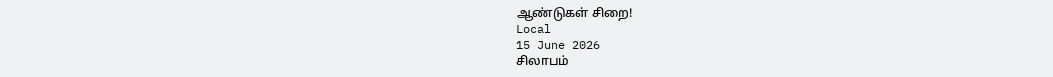ஆண்டுகள் சிறை!
Local
15 June 2026
சிலாபம்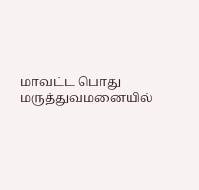மாவட்ட பொது மருத்துவமனையில்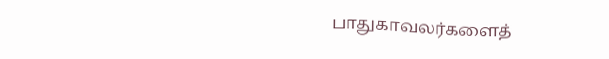பாதுகாவலர்களைத்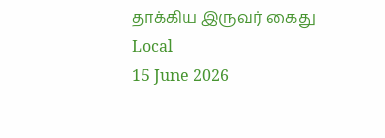தாக்கிய இருவர் கைது
Local
15 June 2026